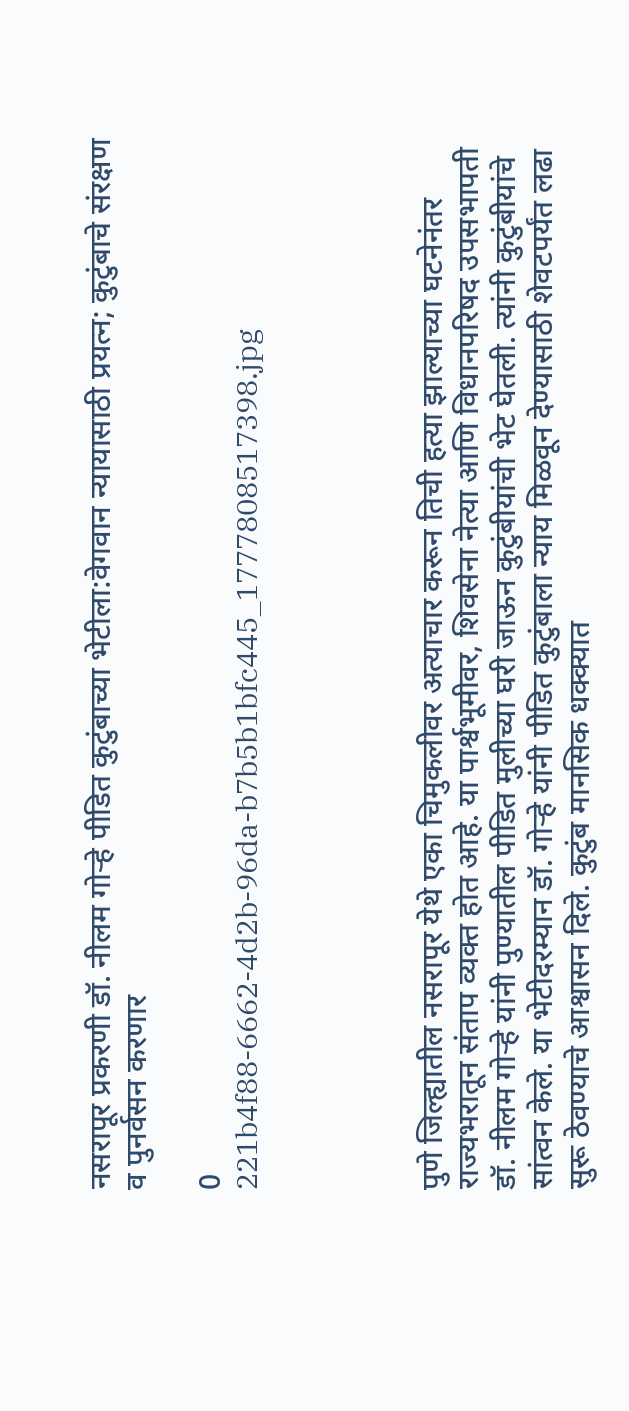नसरापूर प्रकरणी डॉ. नीलम गोऱ्हे पीडित कुटुंबाच्या भेटीला:वेगवान न्यायासाठी प्रयत्न; कुटुंबाचे संरक्षण व पुनर्वसन करणार

0
221b4f88-6662-4d2b-96da-b7b5b1bfc445_1777808517398.jpg




पुणे जिल्ह्यातील नसरापूर येथे एका चिमुकलीवर अत्याचार करून तिची हत्या झाल्याच्या घटनेनंतर राज्यभरातून संताप व्यक्त होत आहे. या पार्श्वभूमीवर, शिवसेना नेत्या आणि विधानपरिषद उपसभापती डॉ. नीलम गोऱ्हे यांनी पुण्यातील पीडित मुलीच्या घरी जाऊन कुटुंबीयांची भेट घेतली. त्यांनी कुटुंबीयांचे सांत्वन केले. या भेटीदरम्यान डॉ. गोऱ्हे यांनी पीडित कुटुंबाला न्याय मिळवून देण्यासाठी शेवटपर्यंत लढा सुरू ठेवण्याचे आश्वासन दिले. कुटुंब मानसिक धक्क्यात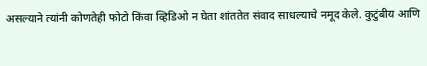असल्याने त्यांनी कोणतेही फोटो किंवा व्हिडिओ न घेता शांततेत संवाद साधल्याचे नमूद केले. कुटुंबीय आणि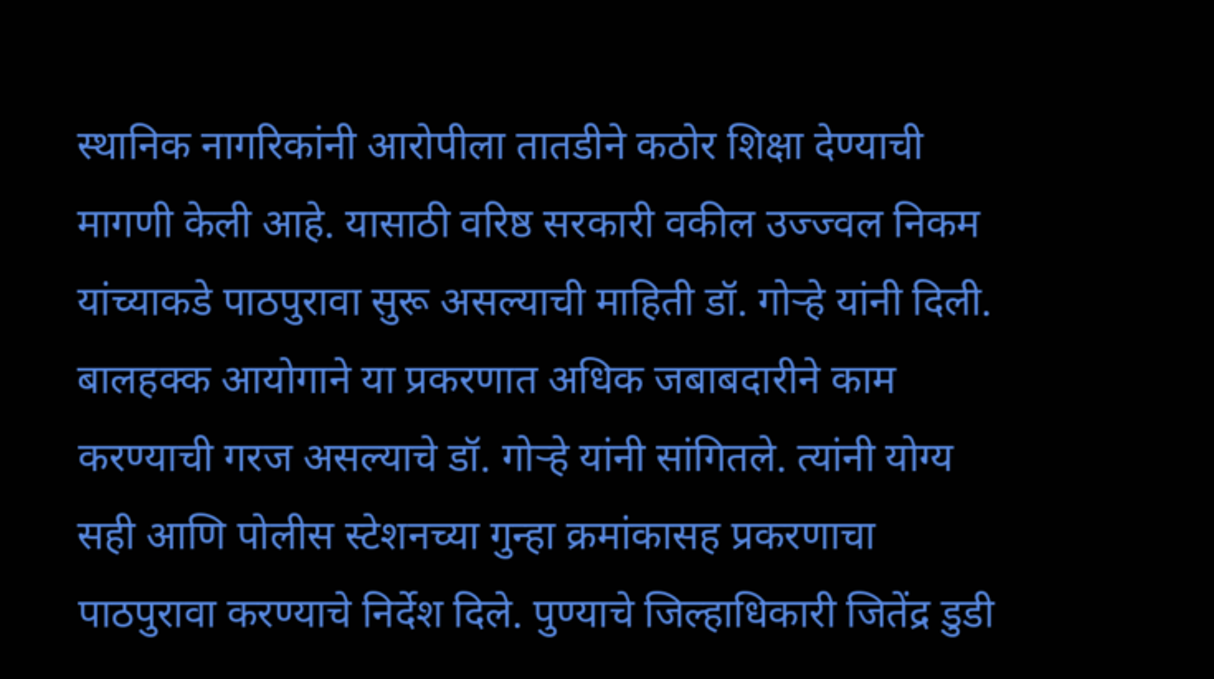स्थानिक नागरिकांनी आरोपीला तातडीने कठोर शिक्षा देण्याची मागणी केली आहे. यासाठी वरिष्ठ सरकारी वकील उज्ज्वल निकम यांच्याकडे पाठपुरावा सुरू असल्याची माहिती डॉ. गोऱ्हे यांनी दिली. बालहक्क आयोगाने या प्रकरणात अधिक जबाबदारीने काम करण्याची गरज असल्याचे डॉ. गोऱ्हे यांनी सांगितले. त्यांनी योग्य सही आणि पोलीस स्टेशनच्या गुन्हा क्रमांकासह प्रकरणाचा पाठपुरावा करण्याचे निर्देश दिले. पुण्याचे जिल्हाधिकारी जितेंद्र डुडी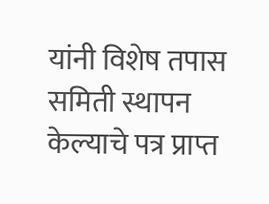यांनी विशेष तपास समिती स्थापन केल्याचे पत्र प्राप्त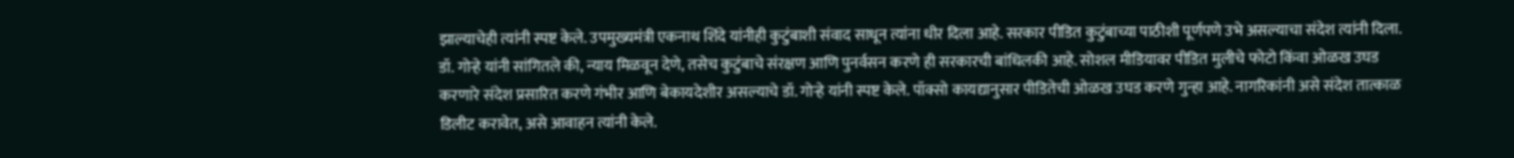झाल्याचेही त्यांनी स्पष्ट केले. उपमुख्यमंत्री एकनाथ शिंदे यांनीही कुटुंबाशी संवाद साधून त्यांना धीर दिला आहे. सरकार पीडित कुटुंबाच्या पाठीशी पूर्णपणे उभे असल्याचा संदेश त्यांनी दिला. डॉ. गोऱ्हे यांनी सांगितले की, न्याय मिळवून देणे, तसेच कुटुंबाचे संरक्षण आणि पुनर्वसन करणे ही सरकारची बांधिलकी आहे. सोशल मीडियावर पीडित मुलीचे फोटो किंवा ओळख उघड करणारे संदेश प्रसारित करणे गंभीर आणि बेकायदेशीर असल्याचे डॉ. गोऱ्हे यांनी स्पष्ट केले. पॉक्सो कायद्यानुसार पीडितेची ओळख उघड करणे गुन्हा आहे. नागरिकांनी असे संदेश तात्काळ डिलीट करावेत, असे आवाहन त्यांनी केले.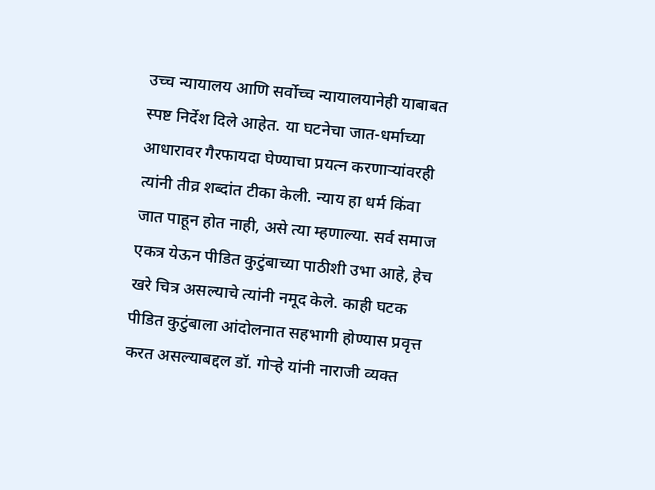उच्च न्यायालय आणि सर्वोच्च न्यायालयानेही याबाबत स्पष्ट निर्देश दिले आहेत. या घटनेचा जात-धर्माच्या आधारावर गैरफायदा घेण्याचा प्रयत्न करणाऱ्यांवरही त्यांनी तीव्र शब्दांत टीका केली. न्याय हा धर्म किंवा जात पाहून होत नाही, असे त्या म्हणाल्या. सर्व समाज एकत्र येऊन पीडित कुटुंबाच्या पाठीशी उभा आहे, हेच खरे चित्र असल्याचे त्यांनी नमूद केले. काही घटक पीडित कुटुंबाला आंदोलनात सहभागी होण्यास प्रवृत्त करत असल्याबद्दल डॉ. गोऱ्हे यांनी नाराजी व्यक्त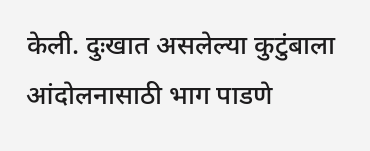केली. दुःखात असलेल्या कुटुंबाला आंदोलनासाठी भाग पाडणे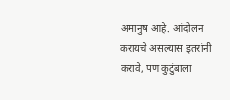अमानुष आहे. आंदोलन करायचे असल्यास इतरांनी करावे, पण कुटुंबाला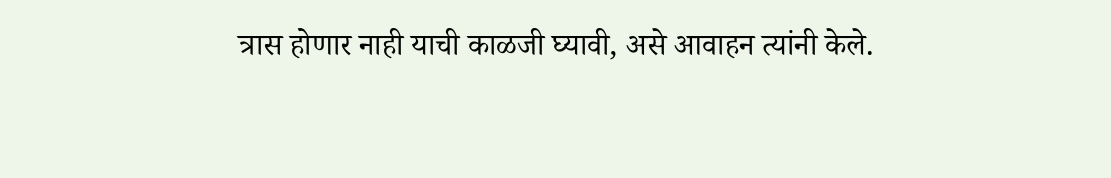त्रास होणार नाही याची काळजी घ्यावी, असे आवाहन त्यांनी केले.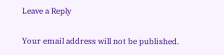Leave a Reply

Your email address will not be published.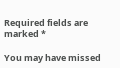Required fields are marked *

You may have missed